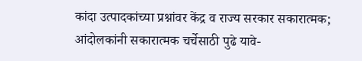कांदा उत्पादकांच्या प्रश्नांवर केंद्र व राज्य सरकार सकारात्मक; आंदोलकांनी सकारात्मक चर्चेसाठी पुढे यावे-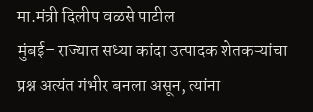मा.मंत्री दिलीप वळसे पाटील
मुंबई– राज्यात सध्या कांदा उत्पादक शेतकऱ्यांचा प्रश्न अत्यंत गंभीर बनला असून, त्यांना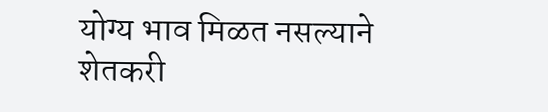योग्य भाव मिळत नसल्याने शेतकरी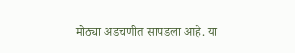मोठ्या अडचणीत सापडला आहे. या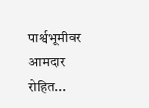पार्श्वभूमीवर आमदार रोहित...